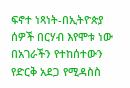ፍኖተ ነጻነት-በኢትዮጵያ ሰዎች በርሃብ እየሞቱ ነው
በአገራችን የተከሰተውን የድርቅ አደጋ የሚዳስስ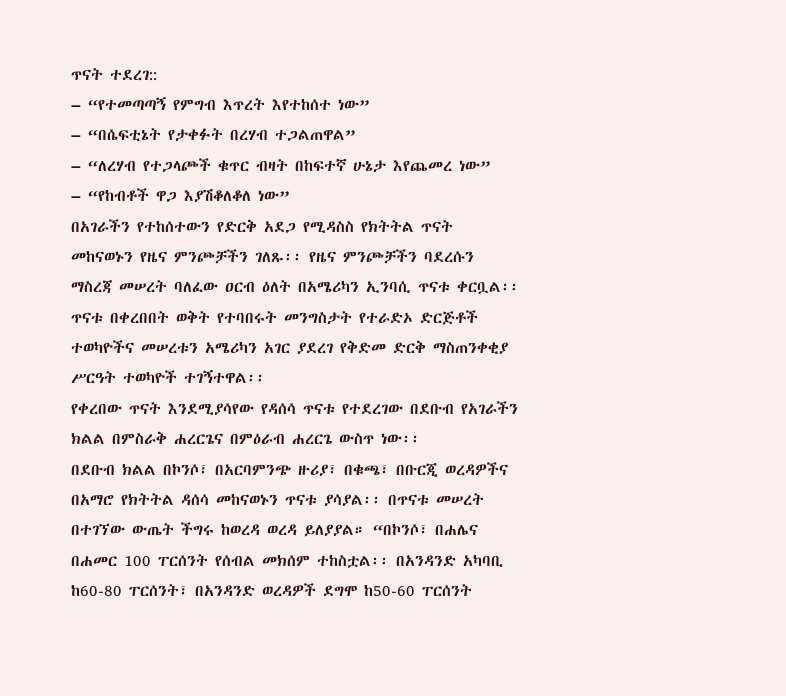ጥናት ተደረገ::
– “የተመጣጣኝ የምግብ እጥረት እየተከሰተ ነው”
– “በሴፍቲኔት የታቀፉት በረሃብ ተጋልጠዋል”
– “ለረሃብ የተጋላጮች ቁጥር ብዛት በከፍተኛ ሁኔታ እየጨመረ ነው”
– “የከብቶች ዋጋ እያሽቆለቆለ ነው”
በአገራችን የተከሰተውን የድርቅ አደጋ የሚዳስስ የክትትል ጥናት መከናወኑን የዜና ምንጮቻችን ገለጹ፡፡ የዜና ምንጮቻችን ባደረሱን ማስረጃ መሠረት ባለፈው ዐርብ ዕለት በአሜሪካን ኢንባሲ ጥናቱ ቀርቧል፡፡ ጥናቱ በቀረበበት ወቅት የተባበሩት መንግስታት የተራድኦ ድርጅቶች ተወካዮችና መሠረቱን አሜሪካን አገር ያደረገ የቅድመ ድርቅ ማስጠንቀቂያ ሥርዓት ተወካዮች ተገኝተዋል፡፡
የቀረበው ጥናት እንደሚያሳየው የዳሰሳ ጥናቱ የተደረገው በደቡብ የአገራችን ክልል በምስራቅ ሐረርጌና በምዕራብ ሐረርጌ ውስጥ ነው፡፡
በደቡብ ክልል በኮንሶ፣ በአርባምንጭ ዙሪያ፣ በቁጫ፣ በቡርጂ ወረዳዎችና በአማሮ የክትትል ዳሰሳ መከናወኑን ጥናቱ ያሳያል፡፡ በጥናቱ መሠረት በተገኘው ውጤት ችግሩ ከወረዳ ወረዳ ይለያያል። “በኮንሶ፣ በሐሌና በሐመር 100 ፐርሰንት የሰብል መክሰም ተከስቷል፡፡ በአንዳንድ አካባቢ ከ60-80 ፐርሰንት፣ በአንዳንድ ወረዳዎች ደግሞ ከ50-60 ፐርሰንት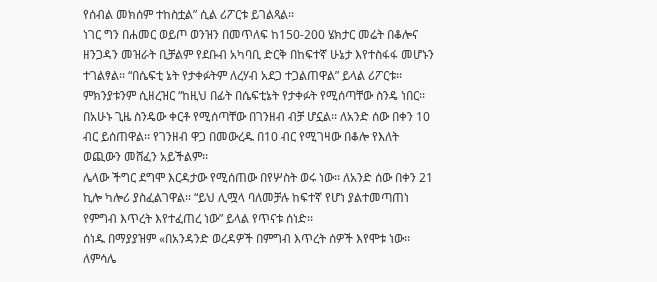የሰብል መክሰም ተከስቷል” ሲል ሪፖርቱ ይገልጻል፡፡
ነገር ግን በሐመር ወይጦ ወንዝን በመጥለፍ ከ150-200 ሄክታር መሬት በቆሎና ዘንጋዳን መዝራት ቢቻልም የደቡብ አካባቢ ድርቅ በከፍተኛ ሁኔታ እየተስፋፋ መሆኑን ተገልፃል፡፡ “በሴፍቲ ኔት የታቀፉትም ለረሃብ አደጋ ተጋልጠዋል” ይላል ሪፖርቱ፡፡ ምክንያቱንም ሲዘረዝር “ከዚህ በፊት በሴፍቲኔት የታቀፉት የሚሰጣቸው ስንዴ ነበር፡፡ በአሁኑ ጊዜ ስንዴው ቀርቶ የሚሰጣቸው በገንዘብ ብቻ ሆኗል፡፡ ለአንድ ሰው በቀን 10 ብር ይሰጠዋል፡፡ የገንዘብ ዋጋ በመውረዱ በ10 ብር የሚገዛው በቆሎ የእለት ወጪውን መሸፈን አይችልም፡፡
ሌላው ችግር ደግሞ እርዳታው የሚሰጠው በየሦስት ወሩ ነው፡፡ ለአንድ ሰው በቀን 21 ኪሎ ካሎሪ ያስፈልገዋል፡፡ “ይህ ሊሟላ ባለመቻሉ ከፍተኛ የሆነ ያልተመጣጠነ የምግብ እጥረት እየተፈጠረ ነው” ይላል የጥናቱ ሰነድ፡፡
ሰነዱ በማያያዝም «በአንዳንድ ወረዳዎች በምግብ እጥረት ሰዎች እየሞቱ ነው፡፡ ለምሳሌ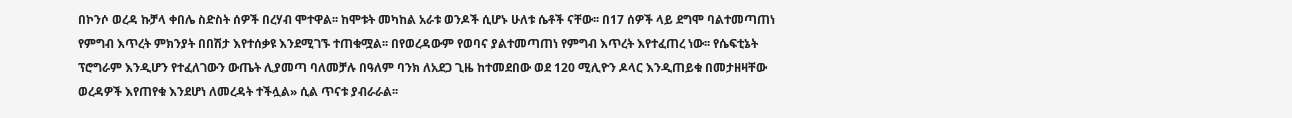በኮንሶ ወረዳ ኩቻላ ቀበሌ ስድስት ሰዎች በረሃብ ሞተዋል፡፡ ከሞቱት መካከል አራቱ ወንዶች ሲሆኑ ሁለቱ ሴቶች ናቸው፡፡ በ17 ሰዎች ላይ ደግሞ ባልተመጣጠነ የምግብ እጥረት ምክንያት በበሽታ እየተሰቃዩ እንደሚገኙ ተጠቁሟል፡፡ በየወረዳውም የወባና ያልተመጣጠነ የምግብ እጥረት እየተፈጠረ ነው፡፡ የሴፍቲኔት ፕሮግራም እንዲሆን የተፈለገውን ውጤት ሊያመጣ ባለመቻሉ በዓለም ባንክ ለአደጋ ጊዜ ከተመደበው ወደ 120 ሚሊዮን ዶላር እንዲጠይቁ በመታዘዛቸው ወረዳዎች እየጠየቁ እንደሆነ ለመረዳት ተችሏል» ሲል ጥናቱ ያብራራል፡፡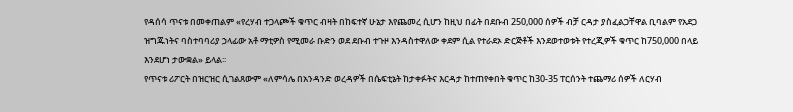የዳሰሳ ጥናቱ በመቀጠልም «የረሃብ ተጋላጮች ቁጥር ብዛት በከፍተኛ ሁኔታ እየጨመረ ሲሆን ከዚህ በፊት በደቡብ 250,000 ሰዎች ብቻ ርዳታ ያስፈልጋቸዋል ቢባልም የአደጋ ዝግጁነትና ባስተባባሪያ ኃላፊው አቶ ማቲዎስ የሚመራ ቡድን ወደ ደቡብ ተጉዞ እንዳስተዋለው ቀደም ሲል የተራደኦ ድርጅቶች እንደወተወቱት የተረጂዎች ቁጥር ከ750,000 በላይ እንደሆነ ታውቋል» ይላል፡፡
የጥናቱ ሪፖርት በዝርዝር ሲገልጸውም «ለምሳሌ በአንዳንድ ወረዳዎች በሴፍቲኔት ከታቀፉትና እርዳታ ከተጠየቀበት ቁጥር ከ30-35 ፐርሰንት ተጨማሪ ሰዎች ለርሃብ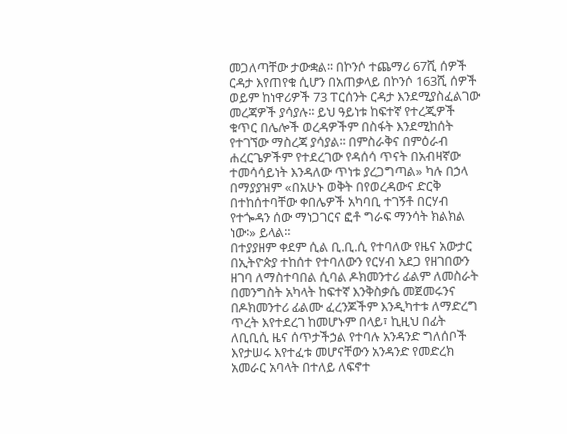መጋለጣቸው ታውቋል፡፡ በኮንሶ ተጨማሪ 67ሺ ሰዎች ርዳታ እየጠየቁ ሲሆን በአጠቃላይ በኮንሶ 163ሺ ሰዎች ወይም ከነዋሪዎች 73 ፐርሰንት ርዳታ እንደሚያስፈልገው መረጃዎች ያሳያሉ፡፡ ይህ ዓይነቱ ከፍተኛ የተረጂዎች ቁጥር በሌሎች ወረዳዎችም በስፋት እንደሚከሰት የተገኘው ማስረጃ ያሳያል፡፡ በምስራቅና በምዕራብ ሐረርጌዎችም የተደረገው የዳሰሳ ጥናት በአብዛኛው ተመሳሳይነት እንዳለው ጥነቱ ያረጋግጣል» ካሉ በኃላ በማያያዝም «በአሁኑ ወቅት በየወረዳውና ድርቅ በተከሰተባቸው ቀበሌዎች አካባቢ ተገኝቶ በርሃብ የተጐዳን ሰው ማነጋገርና ፎቶ ግራፍ ማንሳት ክልክል ነው፡» ይላል።
በተያያዘም ቀደም ሲል ቢ.ቢ.ሲ የተባለው የዜና አውታር በኢትዮጵያ ተከሰተ የተባለውን የርሃብ አደጋ የዘገበውን ዘገባ ለማስተባበል ሲባል ዶክመንተሪ ፊልም ለመስራት በመንግስት አካላት ከፍተኛ እንቅስቃሴ መጀመሩንና በዶክመንተሪ ፊልሙ ፈረንጆችም እንዲካተቱ ለማድረግ ጥረት እየተደረገ ከመሆኑም በላይ፣ ኪዚህ በፊት ለቢቢሲ ዜና ሰጥታችኃል የተባሉ አንዳንድ ግለሰቦች እየታሠሩ እየተፈቱ መሆናቸውን አንዳንድ የመድረክ አመራር አባላት በተለይ ለፍኖተ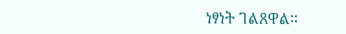ነፃነት ገልጸዋል፡፡